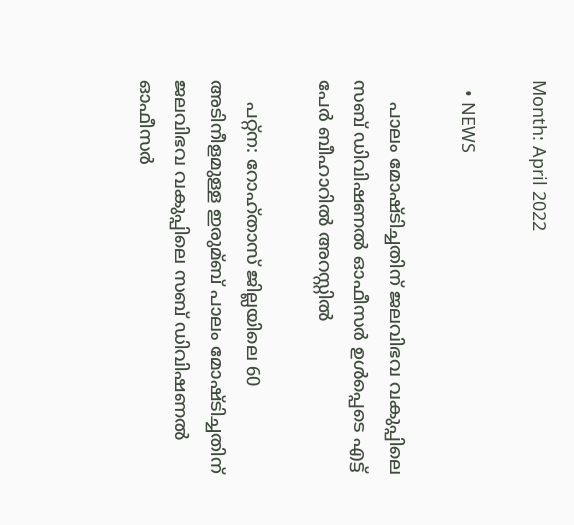Month: April 2022

  • NEWS

    പാലം മോഷ്ടിച്ചതിന് ജലവിഭവ വകുപ്പിലെ സബ് ഡിവിഷണല്‍ ഓഫീസര്‍ ഉള്‍പ്പെടെ എട്ട് പേർ ബീഹാറിൽ അറസ്റ്റിൽ

    പറ്റ്ന: റോഹ്താസ് ജില്ലയിലെ 60 അടിനീളമുള്ള ഇരുമ്ബ് പാലം മോഷ്ടിച്ചതിന് ജലവിഭവ വകുപ്പിലെ സബ് ഡിവിഷണല്‍ ഓഫീസര്‍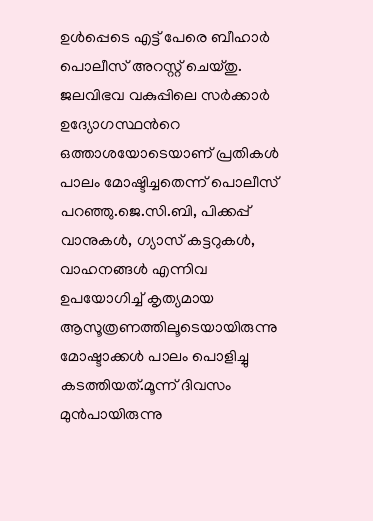ഉള്‍പ്പെടെ എട്ട് പേരെ ബീഹാര്‍ പൊലീസ് അറസ്റ്റ് ചെയ്തു. ജലവിഭവ വകുപ്പിലെ സര്‍ക്കാര്‍ ഉദ്യോഗസ്ഥന്‍റെ ഒത്താശയോടെയാണ് പ്രതികള്‍ പാലം മോഷ്ടിച്ചതെന്ന് പൊലീസ് പറഞ്ഞു.ജെ.സി.ബി, പിക്കപ്പ് വാനുകള്‍, ഗ്യാസ് കട്ടറുകള്‍, വാഹനങ്ങള്‍ എന്നിവ ഉപയോഗിച്ച്‌ കൃത്യമായ ആസൂത്രണത്തിലൂടെയായിരുന്നു മോഷ്ടാക്കള്‍ പാലം പൊളിച്ചു കടത്തിയത്.മൂന്ന് ദിവസം മുൻപായിരുന്നു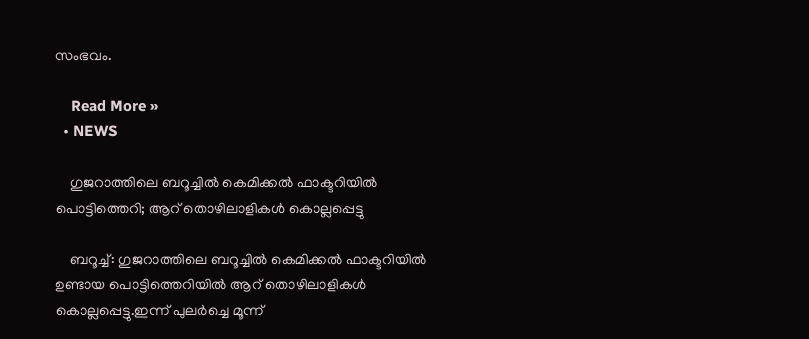സംഭവം.

    Read More »
  • NEWS

    ഗുജറാത്തിലെ ബറൂച്ചില്‍ കെമിക്കല്‍ ഫാക്ടറിയില്‍ പൊട്ടിത്തെറി; ആറ് തൊഴിലാളികള്‍ കൊല്ലപ്പെട്ടു

    ബറൂച്ച്‌: ഗുജറാത്തിലെ ബറൂച്ചില്‍ കെമിക്കല്‍ ഫാക്ടറിയില്‍ ഉണ്ടായ പൊട്ടിത്തെറിയിൽ ആറ് തൊഴിലാളികള്‍ കൊല്ലപ്പെട്ടു.ഇന്ന് പുലര്‍ച്ചെ മൂന്ന്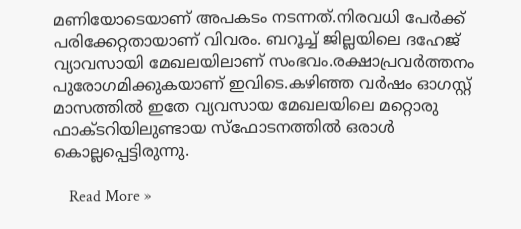മണിയോടെയാണ് അപകടം നടന്നത്.നിരവധി പേര്‍ക്ക് പരിക്കേറ്റതായാണ് വിവരം. ബറൂച്ച്‌ ജില്ലയിലെ ദഹേജ് വ്യാവസായി മേഖലയിലാണ് സംഭവം.രക്ഷാപ്രവർത്തനം പുരോഗമിക്കുകയാണ് ഇവിടെ.കഴിഞ്ഞ വര്‍ഷം ഓഗസ്റ്റ് മാസത്തില്‍ ഇതേ വ്യവസായ മേഖലയിലെ മറ്റൊരു ഫാക്ടറിയിലുണ്ടായ സ്ഫോടനത്തില്‍ ഒരാള്‍ കൊല്ലപ്പെട്ടിരുന്നു.

    Read More »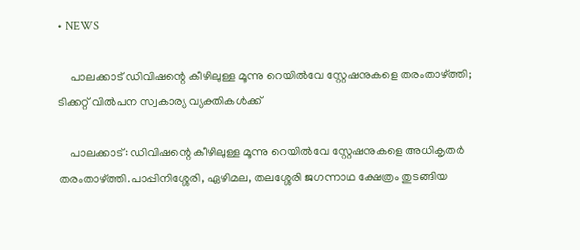• NEWS

    പാലക്കാട് ഡിവിഷന്റെ കീഴിലുള്ള മൂന്നു റെയില്‍വേ സ്റ്റേഷനുകളെ തരംതാഴ്ത്തി; ടിക്കറ്റ് വിൽപന സ്വകാര്യ വ്യക്തികൾക്ക്

    പാലക്കാട്: ഡിവിഷന്റെ കീഴിലുള്ള മൂന്നു റെയില്‍വേ സ്റ്റേഷനുകളെ അധികൃതര്‍  തരംതാഴ്ത്തി.പാപ്പിനിശ്ശേരി, ഏഴിമല, തലശ്ശേരി ജഗന്നാഥ ക്ഷേത്രം തുടങ്ങിയ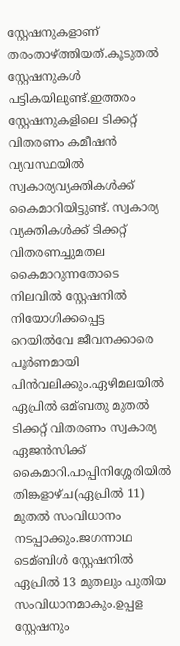സ്റ്റേഷനുകളാണ് തരംതാഴ്ത്തിയത്.കൂടുതൽ സ്റ്റേഷനുകൾ പട്ടികയിലുണ്ട്.ഇത്തരം സ്റ്റേഷനുകളിലെ ടിക്കറ്റ് വിതരണം കമീഷന്‍ വ്യവസ്ഥയില്‍ സ്വകാര്യവ്യക്തികള്‍ക്ക് കൈമാറിയിട്ടുണ്ട്. സ്വകാര്യ വ്യക്തികള്‍ക്ക് ടിക്കറ്റ് വിതരണച്ചുമതല കൈമാറുന്നതോടെ നിലവില്‍ സ്റ്റേഷനില്‍ നിയോഗിക്കപ്പെട്ട റെയില്‍വേ ജീവനക്കാരെ പൂര്‍ണമായി പിന്‍വലിക്കും.ഏഴിമലയില്‍ ഏപ്രില്‍ ഒമ്ബതു മുതല്‍ ടിക്കറ്റ് വിതരണം സ്വകാര്യ ഏജന്‍സിക്ക് കൈമാറി.പാപ്പിനിശ്ശേരിയില്‍ തിങ്കളാഴ്ച(ഏപ്രിൽ 11) മുതല്‍ സംവിധാനം നടപ്പാക്കും.ജഗന്നാഥ ടെമ്ബിള്‍ സ്റ്റേഷനില്‍ ഏപ്രില്‍ 13 മുതലും പുതിയ സംവിധാനമാകും.ഉപ്പള സ്റ്റേഷനും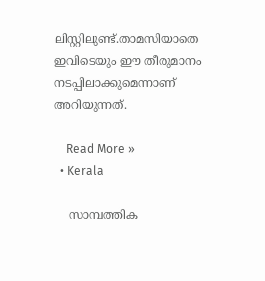ലിസ്റ്റിലുണ്ട്.താമസിയാതെ ഇവിടെയും ഈ തീരുമാനം നടപ്പിലാക്കുമെന്നാണ് അറിയുന്നത്.

    Read More »
  • Kerala

    സാമ്പത്തിക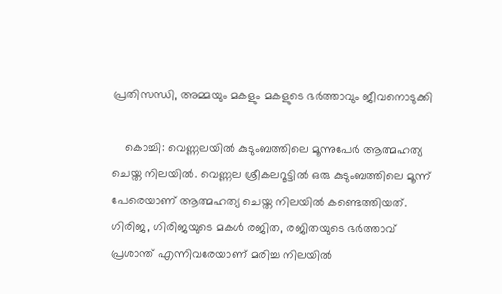പ്രതിസന്ധി, അമ്മയും മകളും മകളുടെ ഭർത്താവും ജീവനൊടുക്കി

    കൊച്ചി: വെണ്ണലയിൽ കുടുംബത്തിലെ മൂന്നുപേർ ആത്മഹത്യ ചെയ്ത നിലയിൽ. വെണ്ണല ശ്രീകലറൂട്ടിൽ ഒരു കുടുംബത്തിലെ മൂന്ന് പേരെയാണ് ആത്മഹത്യ ചെയ്ത നിലയിൽ കണ്ടെത്തിയത്. ഗിരിജ, ഗിരിജയുടെ മകൾ രജിത, രജിതയുടെ ഭർത്താവ് പ്രശാന്ത് എന്നിവരേയാണ് മരിച്ച നിലയിൽ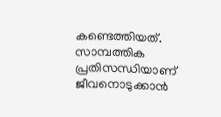കണ്ടെത്തിയത്. സാമ്പത്തിക പ്രതിസന്ധിയാണ് ജീവനൊടുക്കാൻ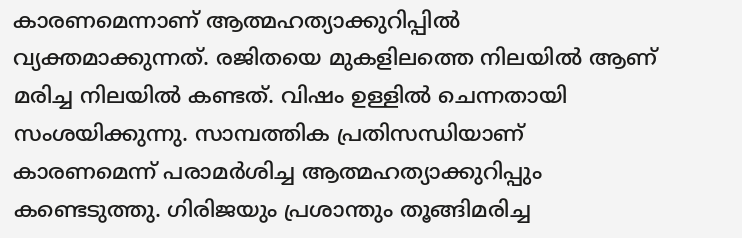കാരണമെന്നാണ് ആത്മഹത്യാക്കുറിപ്പിൽ വ്യക്തമാക്കുന്നത്. രജിതയെ മുകളിലത്തെ നിലയില്‍ ആണ് മരിച്ച നിലയില്‍ കണ്ടത്. വിഷം ഉള്ളില്‍ ചെന്നതായി സംശയിക്കുന്നു. സാമ്പത്തിക പ്രതിസന്ധിയാണ് കാരണമെന്ന് പരാമര്‍ശിച്ച ആത്മഹത്യാക്കുറിപ്പും കണ്ടെടുത്തു. ഗിരിജയും പ്രശാന്തും തൂങ്ങിമരിച്ച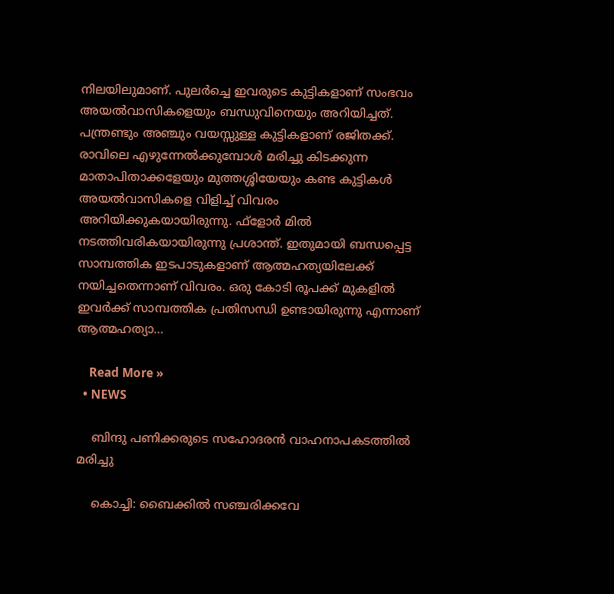നിലയിലുമാണ്. പുലര്‍ച്ചെ ഇവരുടെ കുട്ടികളാണ് സംഭവം അയൽവാസികളെയും ബന്ധുവിനെയും അറിയിച്ചത്. പന്ത്രണ്ടും അഞ്ചും വയസ്സുള്ള കുട്ടികളാണ് രജിതക്ക്. രാവിലെ എഴുന്നേൽക്കുമ്പോൾ മരിച്ചു കിടക്കുന്ന മാതാപിതാക്കളേയും മുത്തശ്ശിയേയും കണ്ട കുട്ടികൾ അയൽവാസികളെ വിളിച്ച് വിവരം അറിയിക്കുകയായിരുന്നു. ഫ്‌ളോർ മിൽ നടത്തിവരികയായിരുന്നു പ്രശാന്ത്. ഇതുമായി ബന്ധപ്പെട്ട സാമ്പത്തിക ഇടപാടുകളാണ് ആത്മഹത്യയിലേക്ക് നയിച്ചതെന്നാണ് വിവരം. ഒരു കോടി രൂപക്ക് മുകളിൽ ഇവർക്ക് സാമ്പത്തിക പ്രതിസന്ധി ഉണ്ടായിരുന്നു എന്നാണ് ആത്മഹത്യാ…

    Read More »
  • NEWS

    ബിന്ദു പണിക്കരുടെ സഹോദരൻ വാഹനാപകടത്തിൽ മരിച്ചു

    കൊച്ചി: ബൈക്കില്‍ സഞ്ചരിക്കവേ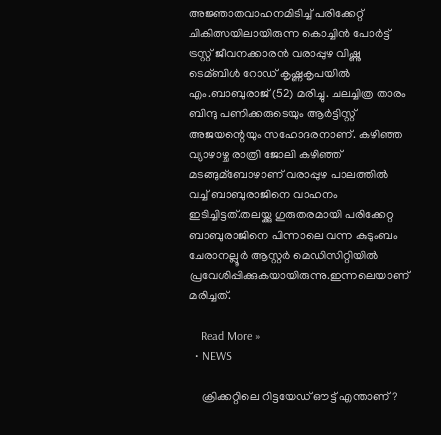അജ്ഞാതവാഹനമിടിച്ച്‌ പരിക്കേറ്റ് ചികിത്സയിലായിരുന്ന കൊച്ചിന്‍ പോര്‍ട്ട് ട്രസ്റ്റ് ജീവനക്കാരന്‍ വരാപ്പുഴ വിഷ്ണു ടെമ്ബിള്‍ റോഡ് കൃഷ്ണകൃപയില്‍ എം.ബാബുരാജ് (52) മരിച്ചു. ചലച്ചിത്ര താരം ബിന്ദു പണിക്കരുടെയും ആര്‍ട്ടിസ്റ്റ് അജയന്റെയും സഹോദരനാണ്. കഴിഞ്ഞ വ്യാഴാഴ്ച രാത്രി ജോലി കഴിഞ്ഞ് മടങ്ങുമ്ബോഴാണ് വരാപ്പുഴ പാലത്തില്‍ വച്ച്‌ ബാബുരാജിനെ വാഹനം ഇടിച്ചിട്ടത്.തലയ്ക്കു ഗുരുതരമായി പരിക്കേറ്റ ബാബുരാജിനെ പിന്നാലെ വന്ന കുടുംബം ചേരാനല്ലൂര്‍ ആസ്റ്റര്‍ മെഡിസിറ്റിയില്‍ പ്രവേശിപ്പിക്കുകയായിരുന്നു.ഇന്നലെയാണ് മരിച്ചത്.

    Read More »
  • NEWS

    ക്രിക്കറ്റിലെ റിട്ടയേഡ് ഔട്ട് എന്താണ്?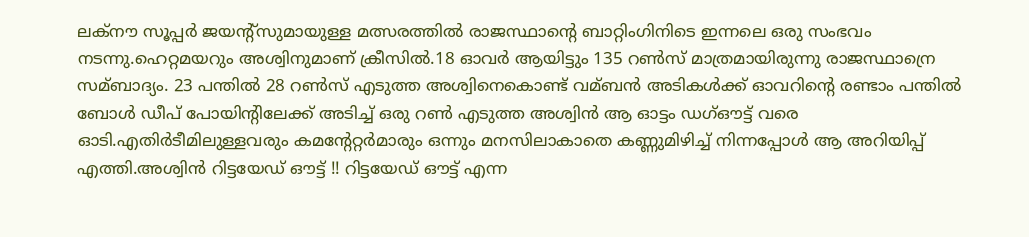ലക്നൗ സൂപ്പര്‍ ജയന്റ്സുമായുള്ള മത്സരത്തില്‍ രാജസ്ഥാന്റെ ബാറ്റിംഗിനിടെ ഇന്നലെ ഒരു സംഭവം നടന്നു.ഹെറ്റമയറും അശ്വിനുമാണ് ക്രീസില്‍.18 ഓവര്‍ ആയിട്ടും 135 റണ്‍സ് മാത്രമായിരുന്നു രാജസ്ഥാന്രെ സമ്ബാദ്യം. 23 പന്തില്‍ 28 റണ്‍സ് എടുത്ത അശ്വിനെകൊണ്ട് വമ്ബന്‍ അടികള്‍ക്ക് ഓവറിന്റെ രണ്ടാം പന്തില്‍ ബോള്‍ ഡീപ് പോയിന്റിലേക്ക് അടിച്ച്‌ ഒരു റണ്‍ എടുത്ത അശ്വിന്‍ ആ ഓട്ടം ഡഗ്‌ഔട്ട് വരെ ഓടി.എതിര്‍ടീമിലുള്ളവരും കമന്റേറ്റര്‍മാരും ഒന്നും മനസിലാകാതെ കണ്ണുമിഴിച്ച്‌ നിന്നപ്പോള്‍ ആ അറിയിപ്പ് എത്തി.അശ്വിന്‍ റിട്ടയേഡ് ഔട്ട് !! റിട്ടയേഡ് ഔട്ട് എന്ന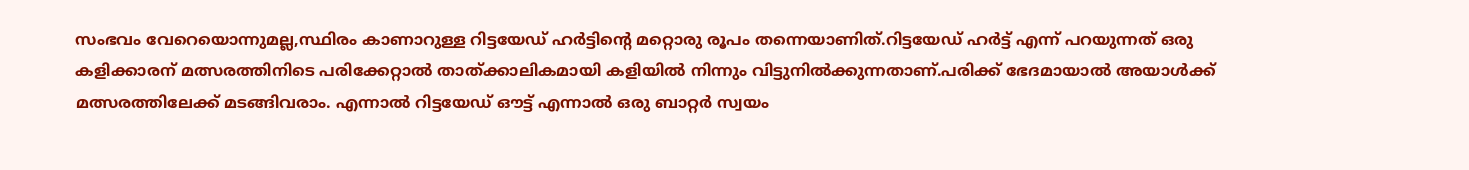സംഭവം വേറെയൊന്നുമല്ല,സ്ഥിരം കാണാറുള്ള റിട്ടയേഡ് ഹര്‍ട്ടിന്റെ മറ്റൊരു രൂപം തന്നെയാണിത്.റിട്ടയേഡ് ഹര്‍ട്ട് എന്ന് പറയുന്നത് ഒരു കളിക്കാരന് മത്സരത്തിനിടെ പരിക്കേറ്റാല്‍ താത്ക്കാലികമായി കളിയില്‍ നിന്നും വിട്ടുനില്‍ക്കുന്നതാണ്.പരിക്ക് ഭേദമായാല്‍ അയാള്‍ക്ക് മത്സരത്തിലേക്ക് മടങ്ങിവരാം. എന്നാല്‍ റിട്ടയേഡ് ഔട്ട് എന്നാല്‍ ഒരു ബാറ്റര്‍ സ്വയം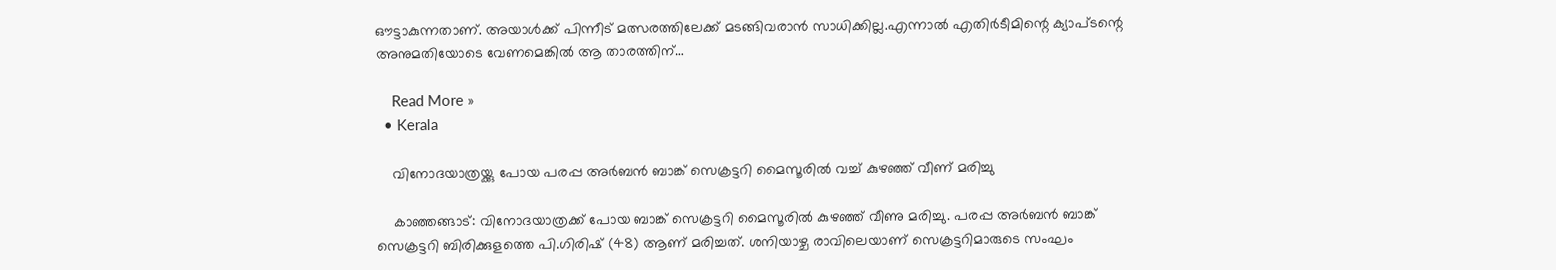ഔട്ടാകുന്നതാണ്. അയാള്‍ക്ക് പിന്നീട് മത്സരത്തിലേക്ക് മടങ്ങിവരാന്‍ സാധിക്കില്ല.എന്നാല്‍ എതിര്‍ടീമിന്റെ ക്യാപ്ടന്റെ അനുമതിയോടെ വേണമെങ്കില്‍ ആ താരത്തിന്…

    Read More »
  • Kerala

    വിനോദയാത്രയ്ക്കു പോയ പരപ്പ അര്‍ബന്‍ ബാങ്ക് സെക്രട്ടറി മൈസൂരില്‍ വച്ച് കുഴഞ്ഞ് വീണ് മരിച്ചു

    കാഞ്ഞങ്ങാട്: വിനോദയാത്രക്ക് പോയ ബാങ്ക് സെക്രട്ടറി മൈസൂരില്‍ കുഴഞ്ഞ് വീണു മരിച്ചു. പരപ്പ അര്‍ബന്‍ ബാങ്ക് സെക്രട്ടറി ബിരിക്കുളത്തെ പി.ഗിരിഷ് (48) ആണ് മരിച്ചത്. ശനിയാഴ്ച രാവിലെയാണ് സെക്രട്ടറിമാരുടെ സംഘം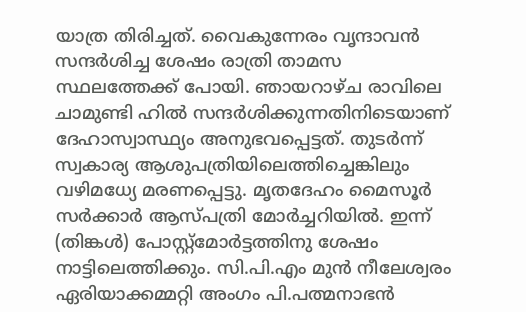യാത്ര തിരിച്ചത്. വൈകുന്നേരം വൃന്ദാവന്‍ സന്ദര്‍ശിച്ച ശേഷം രാത്രി താമസ സ്ഥലത്തേക്ക് പോയി. ഞായറാഴ്ച രാവിലെ ചാമുണ്ടി ഹില്‍ സന്ദര്‍ശിക്കുന്നതിനിടെയാണ് ദേഹാസ്വാസ്ഥ്യം അനുഭവപ്പെട്ടത്‌. തുടര്‍ന്ന് സ്വകാര്യ ആശുപത്രിയിലെത്തിച്ചെങ്കിലും വഴിമധ്യേ മരണപ്പെട്ടു. മൃതദേഹം മൈസൂര്‍ സര്‍ക്കാര്‍ ആസ്പത്രി മോര്‍ച്ചറിയില്‍. ഇന്ന് (തിങ്കൾ) പോസ്റ്റ്‌മോര്‍ട്ടത്തിനു ശേഷം നാട്ടിലെത്തിക്കും. സി.പി.എം മുന്‍ നീലേശ്വരം ഏരിയാക്കമ്മറ്റി അംഗം പി.പത്മനാഭന്‍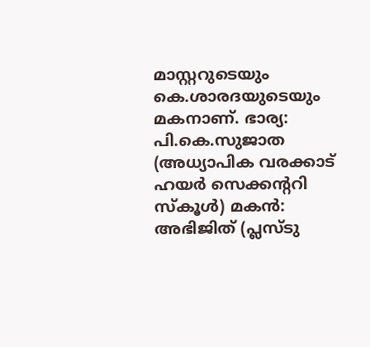മാസ്റ്ററുടെയും കെ.ശാരദയുടെയും മകനാണ്. ഭാര്യ: പി.കെ.സുജാത (അധ്യാപിക വരക്കാട് ഹയര്‍ സെക്കന്ററി സ്‌കൂള്‍) മകന്‍: അഭിജിത് (പ്ലസ്ടു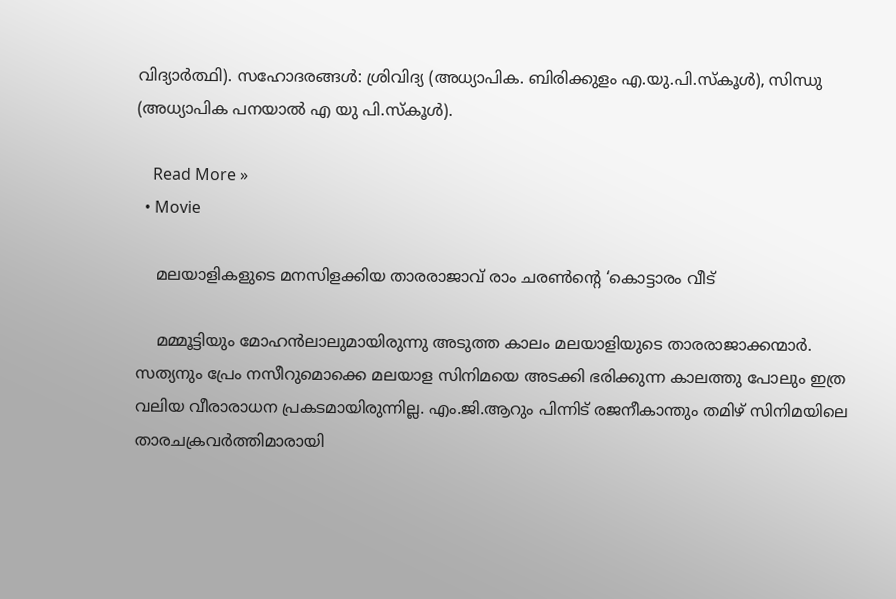വിദ്യാര്‍ത്ഥി). സഹോദരങ്ങള്‍: ശ്രിവിദ്യ (അധ്യാപിക. ബിരിക്കുളം എ.യു.പി.സ്‌കൂള്‍), സിന്ധു (അധ്യാപിക പനയാല്‍ എ യു പി.സ്‌കൂള്‍).

    Read More »
  • Movie

    മലയാളികളുടെ മനസിളക്കിയ താരരാജാവ് രാം ചരൺൻ്റെ ‘കൊട്ടാരം വീട്

    മമ്മൂട്ടിയും മോഹൻലാലുമായിരുന്നു അടുത്ത കാലം മലയാളിയുടെ താരരാജാക്കന്മാർ. സത്യനും പ്രേം നസീറുമൊക്കെ മലയാള സിനിമയെ അടക്കി ഭരിക്കുന്ന കാലത്തു പോലും ഇത്ര വലിയ വീരാരാധന പ്രകടമായിരുന്നില്ല. എം.ജി.ആറും പിന്നിട് രജനീകാന്തും തമിഴ് സിനിമയിലെ താരചക്രവർത്തിമാരായി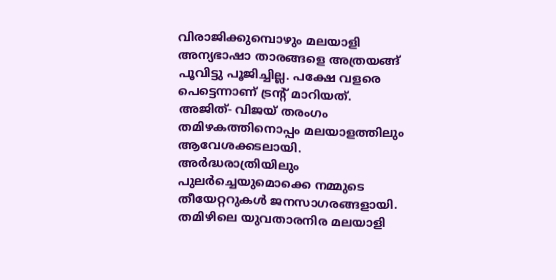വിരാജിക്കുമ്പൊഴും മലയാളി അന്യഭാഷാ താരങ്ങളെ അത്രയങ്ങ് പൂവിട്ടു പൂജിച്ചില്ല. പക്ഷേ വളരെ പെട്ടെന്നാണ് ട്രൻ്റ് മാറിയത്. അജിത്- വിജയ് തരംഗം തമിഴകത്തിനൊപ്പം മലയാളത്തിലും ആവേശക്കടലായി. അർദ്ധരാത്രിയിലും പുലർച്ചെയുമൊക്കെ നമ്മുടെ തീയേറ്ററുകൾ ജനസാഗരങ്ങളായി. തമിഴിലെ യുവതാരനിര മലയാളി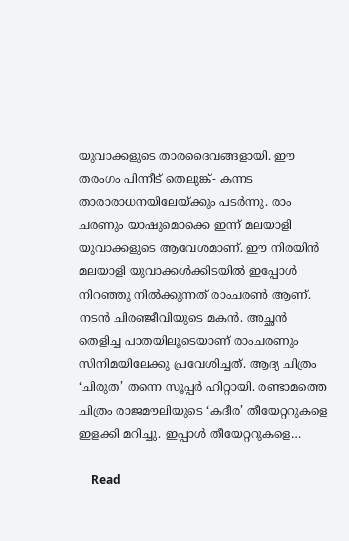യുവാക്കളുടെ താരദൈവങ്ങളായി. ഈ തരംഗം പിന്നീട് തെലുങ്ക്- കന്നട താരാരാധനയിലേയ്ക്കും പടർന്നു. രാം ചരണും യാഷുമൊക്കെ ഇന്ന് മലയാളി യുവാക്കളുടെ ആവേശമാണ്. ഈ നിരയിൻ മലയാളി യുവാക്കൾക്കിടയിൽ ഇപ്പോൾ നിറഞ്ഞു നിൽക്കുന്നത് രാംചരൺ ആണ്. നടൻ ചിരഞ്ജീവിയുടെ മകൻ. അച്ഛൻ തെളിച്ച പാതയിലൂടെയാണ് രാംചരണും സിനിമയിലേക്കു പ്രവേശിച്ചത്. ആദ്യ ചിത്രം ‘ചിരുത’ തന്നെ സൂപ്പർ ഹിറ്റായി. രണ്ടാമത്തെ ചിത്രം രാജമൗലിയുടെ ‘കദീര’ തീയേറ്ററുകളെ ഇളക്കി മറിച്ചു. ഇപ്പാൾ തീയേറ്ററുകളെ…

    Read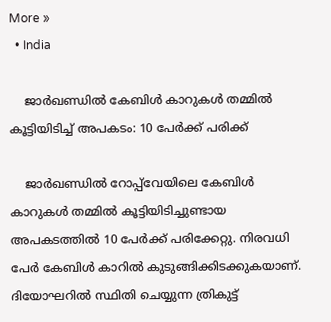More »
  • India

    ജാർഖണ്ഡിൽ കേബിൾ കാറുകൾ തമ്മിൽ കൂട്ടിയിടിച്ച് അപകടം: 10 പേർക്ക് പരിക്ക്

    ജാർഖണ്ഡിൽ റോപ്പ്‌വേയിലെ കേബിൾ കാറുകൾ തമ്മിൽ കൂട്ടിയിടിച്ചുണ്ടായ അപകടത്തിൽ 10 പേർക്ക് പരിക്കേറ്റു. നിരവധി പേർ കേബിൾ കാറിൽ കുടുങ്ങിക്കിടക്കുകയാണ്. ദിയോഘറിൽ സ്ഥിതി ചെയ്യുന്ന ത്രികുട്ട്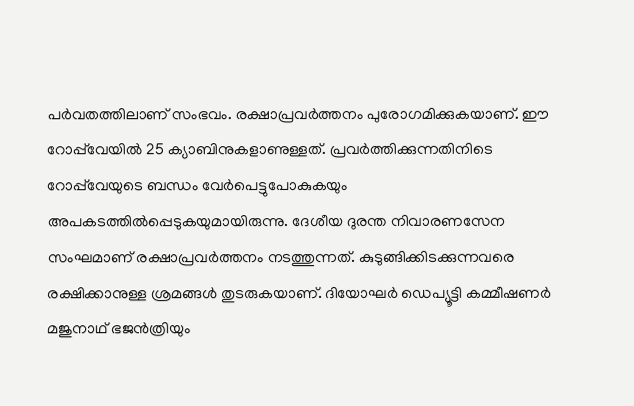പർവതത്തിലാണ് സംഭവം. രക്ഷാപ്രവർത്തനം പുരോഗമിക്കുകയാണ്. ഈ റോപ്പ്‌വേയിൽ 25 ക്യാബിനുകളാണുള്ളത്. പ്രവർത്തിക്കുന്നതിനിടെ റോപ്പ്‌വേയുടെ ബന്ധം വേർപെട്ടുപോകുകയും അപകടത്തിൽപ്പെടുകയുമായിരുന്നു. ദേശീയ ദുരന്ത നിവാരണസേന സംഘമാണ് രക്ഷാപ്രവർത്തനം നടത്തുന്നത്. കുടുങ്ങിക്കിടക്കുന്നവരെ രക്ഷിക്കാനുള്ള ശ്രമങ്ങൾ തുടരുകയാണ്. ദിയോഘർ ഡെപ്യൂട്ടി കമ്മീഷണർ മജുനാഥ് ഭജൻത്രിയും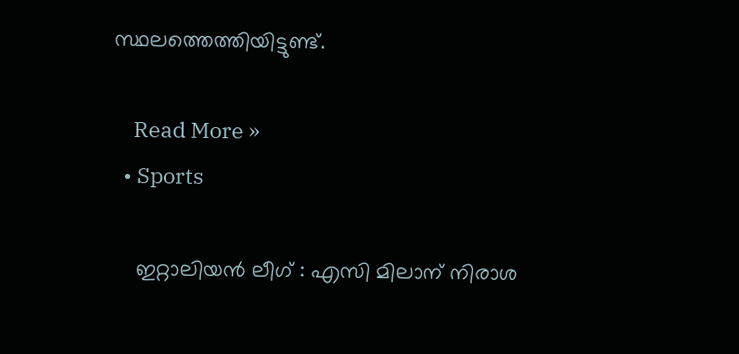സ്ഥലത്തെത്തിയിട്ടുണ്ട്.

    Read More »
  • Sports

    ഇറ്റാലിയൻ ലീഗ് : എസി മിലാന് നിരാശ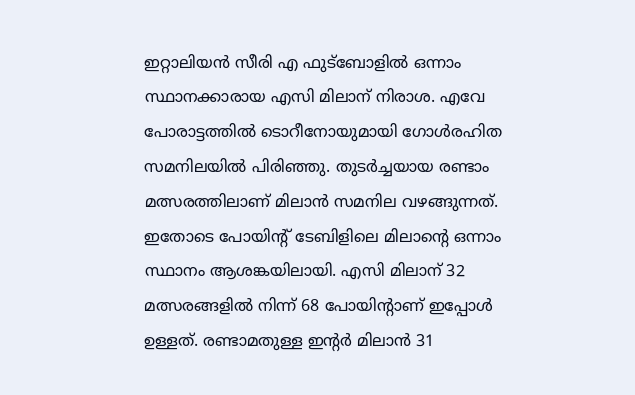ഇറ്റാലിയൻ സീരി എ ഫുട്ബോളിൽ ഒന്നാം സ്ഥാനക്കാരായ എസി മിലാന് നിരാശ. എവേ പോരാട്ടത്തിൽ ടൊറീനോയുമായി ഗോൾ‌രഹിത സമനിലയിൽ പിരിഞ്ഞു. തുടർച്ചയായ രണ്ടാം മത്സരത്തിലാണ് മിലാൻ സമനില വഴങ്ങുന്നത്. ഇതോടെ പോയിന്‍റ് ടേബിളിലെ മിലാന്‍റെ ഒന്നാം സ്ഥാനം ആശങ്കയിലായി. എസി മിലാന് 32 മത്സരങ്ങളിൽ നിന്ന് 68 പോയിന്‍റാണ് ഇപ്പോൾ ഉള്ളത്. രണ്ടാമതുള്ള ഇന്‍റർ‌ മിലാൻ 31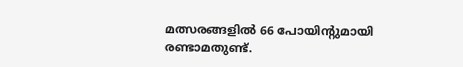മത്സരങ്ങളിൽ 66 പോയിന്‍റുമായി രണ്ടാമതുണ്ട്.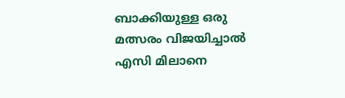ബാക്കിയുള്ള ഒരു മത്സരം വിജയിച്ചാൽ എസി മിലാനെ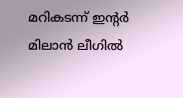മറികടന്ന് ഇന്‍റർ‌ മിലാൻ ലീഗിൽ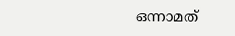ഒന്നാമത്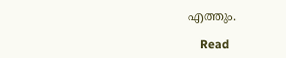എത്തും.

    Read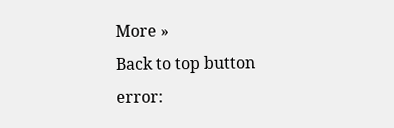More »
Back to top button
error: